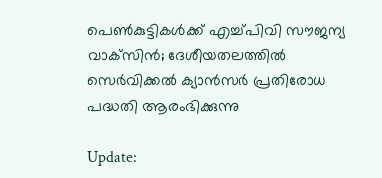പെണ്‍കുട്ടികള്‍ക്ക് എച്ച്പിവി സൗജന്യ വാക്‌സിന്‍; ദേശീയതലത്തില്‍ സെര്‍വിക്കല്‍ ക്യാന്‍സര്‍ പ്രതിരോധ പദ്ധതി ആരംഭിക്കുന്നു

Update: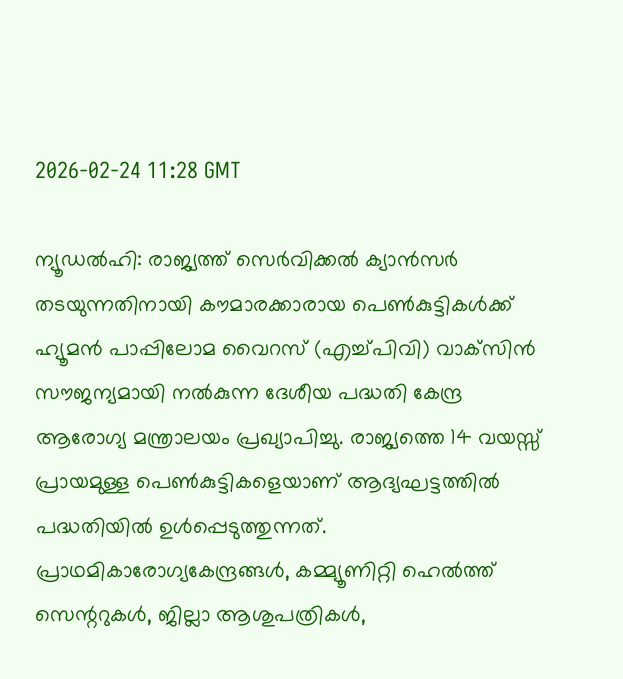2026-02-24 11:28 GMT

ന്യൂഡല്‍ഹി: രാജ്യത്ത് സെര്‍വിക്കല്‍ ക്യാന്‍സര്‍ തടയുന്നതിനായി കൗമാരക്കാരായ പെണ്‍കുട്ടികള്‍ക്ക് ഹ്യൂമന്‍ പാപ്പിലോമ വൈറസ് (എച്ച്പിവി) വാക്‌സിന്‍ സൗജന്യമായി നല്‍കുന്ന ദേശീയ പദ്ധതി കേന്ദ്ര ആരോഗ്യ മന്ത്രാലയം പ്രഖ്യാപിച്ചു. രാജ്യത്തെ 14 വയസ്സ് പ്രായമുള്ള പെണ്‍കുട്ടികളെയാണ് ആദ്യഘട്ടത്തില്‍ പദ്ധതിയില്‍ ഉള്‍പ്പെടുത്തുന്നത്. പ്രാഥമികാരോഗ്യകേന്ദ്രങ്ങള്‍, കമ്മ്യൂണിറ്റി ഹെല്‍ത്ത് സെന്ററുകള്‍, ജില്ലാ ആശുപത്രികള്‍,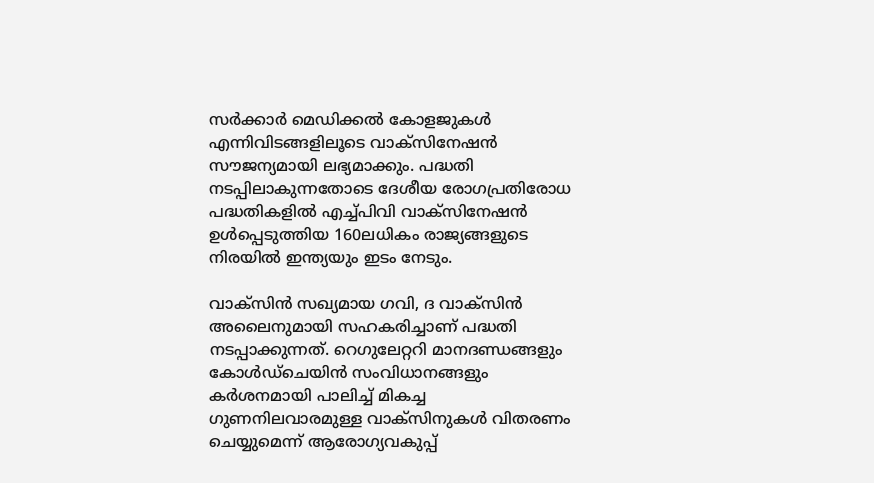സര്‍ക്കാര്‍ മെഡിക്കല്‍ കോളജുകള്‍ എന്നിവിടങ്ങളിലൂടെ വാക്‌സിനേഷന്‍ സൗജന്യമായി ലഭ്യമാക്കും. പദ്ധതി നടപ്പിലാകുന്നതോടെ ദേശീയ രോഗപ്രതിരോധ പദ്ധതികളില്‍ എച്ച്പിവി വാക്‌സിനേഷന്‍ ഉള്‍പ്പെടുത്തിയ 160ലധികം രാജ്യങ്ങളുടെ നിരയില്‍ ഇന്ത്യയും ഇടം നേടും.

വാക്‌സിന്‍ സഖ്യമായ ഗവി, ദ വാക്‌സിന്‍ അലൈനുമായി സഹകരിച്ചാണ് പദ്ധതി നടപ്പാക്കുന്നത്. റെഗുലേറ്ററി മാനദണ്ഡങ്ങളും കോള്‍ഡ്‌ചെയിന്‍ സംവിധാനങ്ങളും കര്‍ശനമായി പാലിച്ച് മികച്ച ഗുണനിലവാരമുള്ള വാക്‌സിനുകള്‍ വിതരണം ചെയ്യുമെന്ന് ആരോഗ്യവകുപ്പ്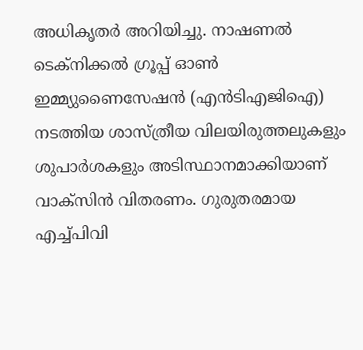അധികൃതര്‍ അറിയിച്ചു. നാഷണല്‍ ടെക്‌നിക്കല്‍ ഗ്രൂപ്പ് ഓണ്‍ ഇമ്മ്യുണൈസേഷന്‍ (എന്‍ടിഎജിഐ) നടത്തിയ ശാസ്ത്രീയ വിലയിരുത്തലുകളും ശുപാര്‍ശകളും അടിസ്ഥാനമാക്കിയാണ് വാക്‌സിന്‍ വിതരണം. ഗുരുതരമായ എച്ച്പിവി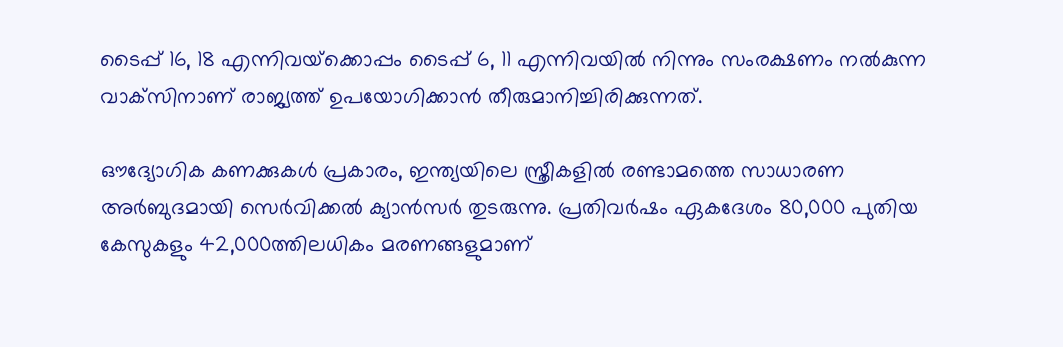ടൈപ്പ് 16, 18 എന്നിവയ്‌ക്കൊപ്പം ടൈപ്പ് 6, 11 എന്നിവയില്‍ നിന്നും സംരക്ഷണം നല്‍കുന്ന വാക്‌സിനാണ് രാജ്യത്ത് ഉപയോഗിക്കാന്‍ തീരുമാനിച്ചിരിക്കുന്നത്.

ഔദ്യോഗിക കണക്കുകള്‍ പ്രകാരം, ഇന്ത്യയിലെ സ്ത്രീകളില്‍ രണ്ടാമത്തെ സാധാരണ അര്‍ബുദമായി സെര്‍വിക്കല്‍ ക്യാന്‍സര്‍ തുടരുന്നു. പ്രതിവര്‍ഷം ഏകദേശം 80,000 പുതിയ കേസുകളും 42,000ത്തിലധികം മരണങ്ങളുമാണ്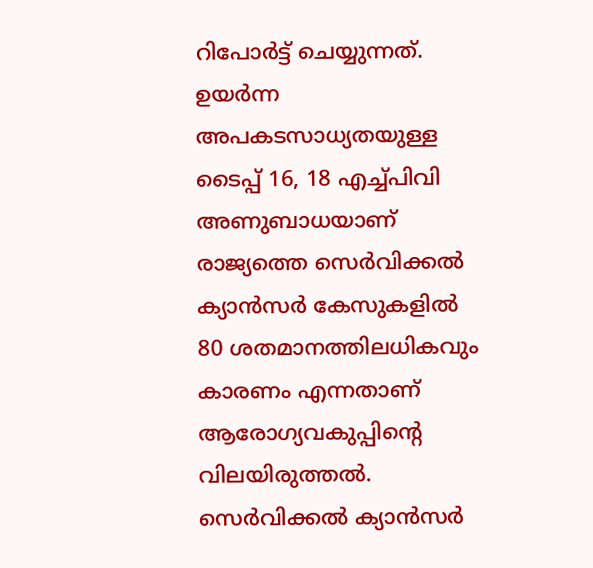റിപോര്‍ട്ട് ചെയ്യുന്നത്. ഉയര്‍ന്ന അപകടസാധ്യതയുള്ള ടൈപ്പ് 16, 18 എച്ച്പിവി അണുബാധയാണ് രാജ്യത്തെ സെര്‍വിക്കല്‍ ക്യാന്‍സര്‍ കേസുകളില്‍ 80 ശതമാനത്തിലധികവും കാരണം എന്നതാണ് ആരോഗ്യവകുപ്പിന്റെ വിലയിരുത്തല്‍. സെര്‍വിക്കല്‍ ക്യാന്‍സര്‍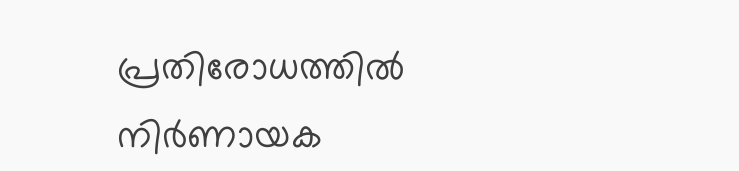പ്രതിരോധത്തില്‍ നിര്‍ണായക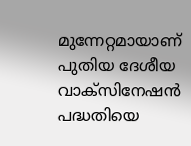മുന്നേറ്റമായാണ് പുതിയ ദേശീയ വാക്‌സിനേഷന്‍ പദ്ധതിയെ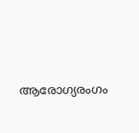ആരോഗ്യരംഗം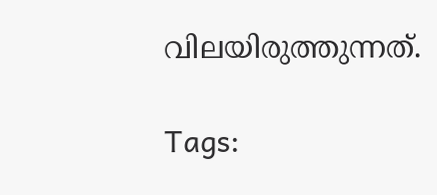വിലയിരുത്തുന്നത്.

Tags: